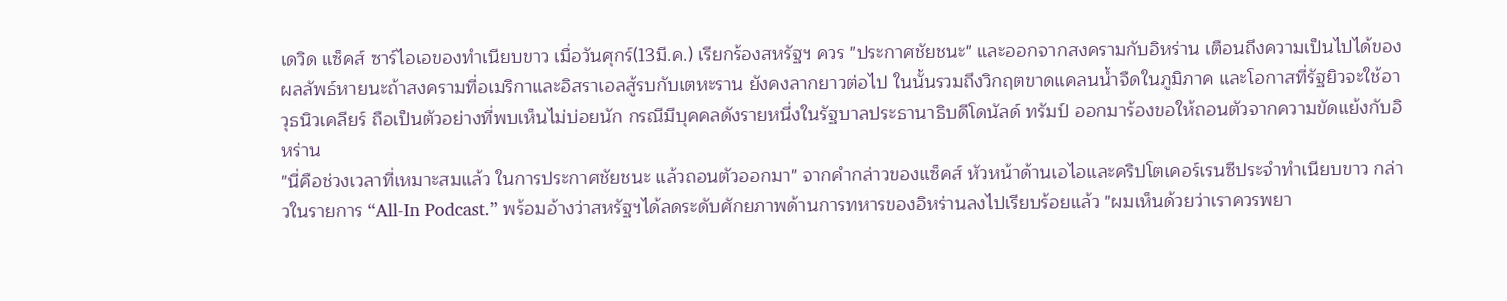เดวิด แซ็คส์ ซาร์ไอเอของทำเนียบขาว เมื่อวันศุกร์(13มี.ค.) เรียกร้องสหรัฐฯ ควร "ประกาศชัยชนะ" และออกจากสงครามกับอิหร่าน เตือนถึงความเป็นไปได้ของผลลัพธ์หายนะถ้าสงครามที่อเมริกาและอิสราเอลสู้รบกับเตหะราน ยังคงลากยาวต่อไป ในนั้นรวมถึงวิกฤตขาดแคลนน้ำจืดในภูมิภาค และโอกาสที่รัฐยิวจะใช้อาวุธนิวเคลียร์ ถือเป็นตัวอย่างที่พบเห็นไม่บ่อยนัก กรณีมีบุคคลดังรายหนึ่งในรัฐบาลประธานาธิบดีโดนัลด์ ทรัมป์ ออกมาร้องขอให้ถอนตัวจากความขัดแย้งกับอิหร่าน
"นี่คือช่วงเวลาที่เหมาะสมแล้ว ในการประกาศชัยชนะ แล้วถอนตัวออกมา" จากคำกล่าวของแซ็คส์ หัวหน้าด้านเอไอและคริปโตเคอร์เรนซีประจำทำเนียบขาว กล่าวในรายการ “All-In Podcast.” พร้อมอ้างว่าสหรัฐฯได้ลดระดับศักยภาพด้านการทหารของอิหร่านลงไปเรียบร้อยแล้ว "ผมเห็นด้วยว่าเราควรพยา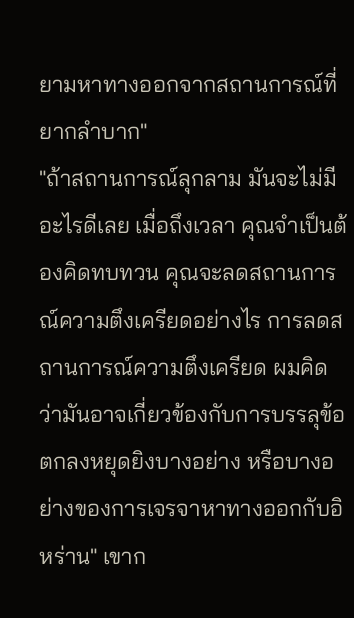ยามหาทางออกจากสถานการณ์ที่ยากลำบาก"
"ถ้าสถานการณ์ลุกลาม มันจะไม่มีอะไรดีเลย เมื่อถึงเวลา คุณจำเป็นต้องคิดทบทวน คุณจะลดสถานการณ์ความตึงเครียดอย่างไร การลดสถานการณ์ความตึงเครียด ผมคิดว่ามันอาจเกี่ยวข้องกับการบรรลุข้อตกลงหยุดยิงบางอย่าง หรือบางอย่างของการเจรจาหาทางออกกับอิหร่าน" เขาก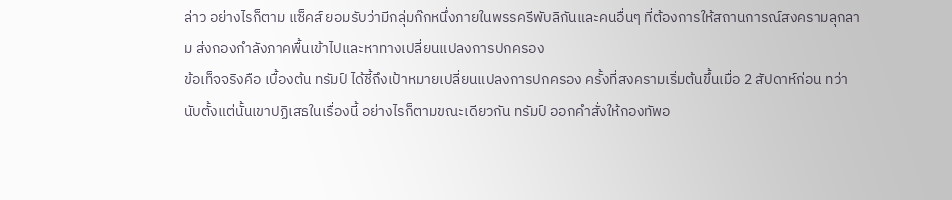ล่าว อย่างไรก็ตาม แซ็คส์ ยอมรับว่ามีกลุ่มก๊กหนึ่งภายในพรรครีพับลิกันและคนอื่นๆ ที่ต้องการให้สถานการณ์สงครามลุกลาม ส่งกองกำลังภาคพื้นเข้าไปและหาทางเปลี่ยนแปลงการปกครอง
ข้อเท็จจริงคือ เบื้องต้น ทรัมป์ ได้ชี้ถึงเป้าหมายเปลี่ยนแปลงการปกครอง ครั้งที่สงครามเริ่มต้นขึ้นเมื่อ 2 สัปดาห์ก่อน ทว่านับตั้งแต่นั้นเขาปฏิเสธในเรื่องนี้ อย่างไรก็ตามขณะเดียวกัน ทรัมป์ ออกคำสั่งให้กองทัพอ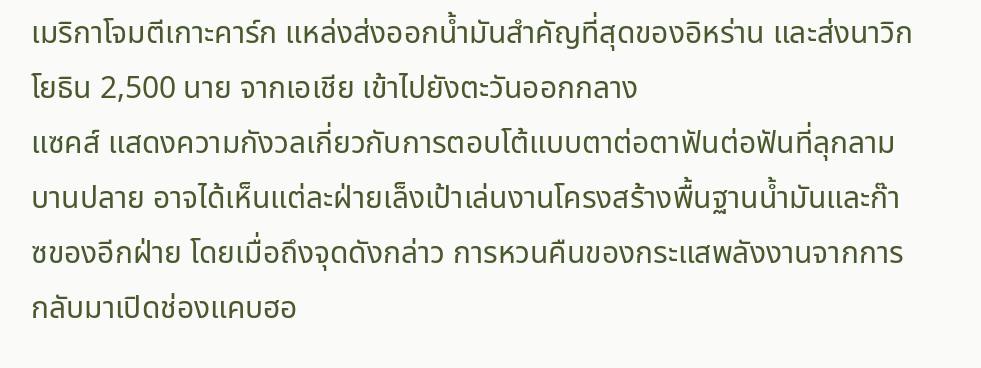เมริกาโจมตีเกาะคาร์ก แหล่งส่งออกน้ำมันสำคัญที่สุดของอิหร่าน และส่งนาวิกโยธิน 2,500 นาย จากเอเชีย เข้าไปยังตะวันออกกลาง
แซคส์ แสดงความกังวลเกี่ยวกับการตอบโต้แบบตาต่อตาฟันต่อฟันที่ลุกลามบานปลาย อาจได้เห็นแต่ละฝ่ายเล็งเป้าเล่นงานโครงสร้างพื้นฐานน้ำมันและก๊าซของอีกฝ่าย โดยเมื่อถึงจุดดังกล่าว การหวนคืนของกระแสพลังงานจากการกลับมาเปิดช่องแคบฮอ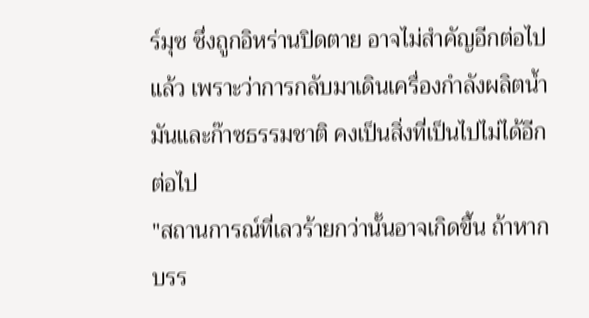ร์มุซ ซึ่งถูกอิหร่านปิดตาย อาจไม่สำคัญอีกต่อไปแล้ว เพราะว่าการกลับมาเดินเครื่องกำลังผลิตน้ำมันและก๊าซธรรมชาติ คงเป็นสิ่งที่เป็นไปไม่ได้อีกต่อไป
"สถานการณ์ที่เลวร้ายกว่านั้นอาจเกิดขึ้น ถ้าหากบรร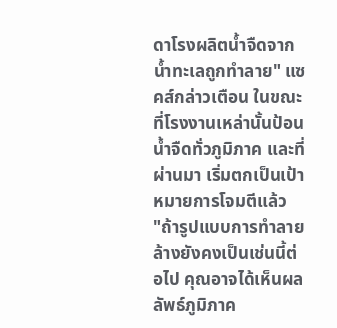ดาโรงผลิตน้ำจืดจากน้ำทะเลถูกทำลาย" แซคส์กล่าวเตือน ในขณะที่โรงงานเหล่านั้นป้อนน้ำจืดทั่วภูมิภาค และที่ผ่านมา เริ่มตกเป็นเป้าหมายการโจมตีแล้ว
"ถ้ารูปแบบการทำลายล้างยังคงเป็นเช่นนี้ต่อไป คุณอาจได้เห็นผลลัพธ์ภูมิภาค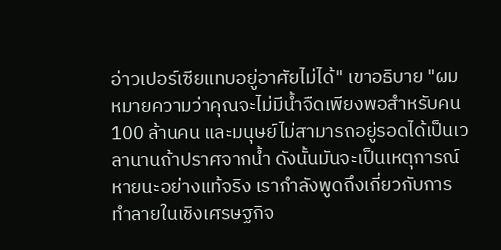อ่าวเปอร์เซียแทบอยู่อาศัยไม่ได้" เขาอธิบาย "ผมหมายความว่าคุณจะไม่มีน้ำจืดเพียงพอสำหรับคน 100 ล้านคน และมนุษย์ไม่สามารถอยู่รอดได้เป็นเวลานานถ้าปราศจากน้ำ ดังนั้นมันจะเป็นเหตุการณ์หายนะอย่างแท้จริง เรากำลังพูดถึงเกี่ยวกับการทำลายในเชิงเศรษฐกิจ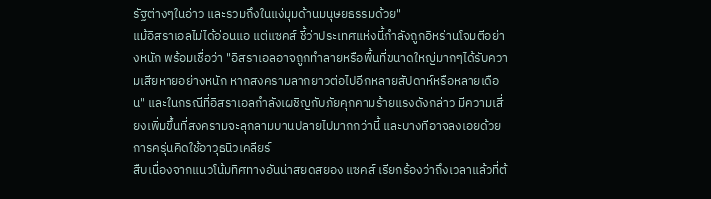รัฐต่างๆในอ่าว และรวมถึงในแง่มุมด้านมนุษยธรรมด้วย"
แม้อิสราเอลไม่ได้อ่อนแอ แต่แซคส์ ชี้ว่าประเทศแห่งนี้กำลังถูกอิหร่านโจมตีอย่างหนัก พร้อมเชื่อว่า "อิสราเอลอาจถูกทำลายหรือพื้นที่ขนาดใหญ่มากๆได้รับความเสียหายอย่างหนัก หากสงครามลากยาวต่อไปอีกหลายสัปดาห์หรือหลายเดือน" และในกรณีที่อิสราเอลกำลังเผชิญกับภัยคุกคามร้ายแรงดังกล่าว มีความเสี่ยงเพิ่มขึ้นที่สงครามจะลุกลามบานปลายไปมากกว่านี้ และบางทีอาจลงเอยด้วยการครุ่นคิดใช้อาวุธนิวเคลียร์
สืบเนื่องจากแนวโน้มทิศทางอันน่าสยดสยอง แซคส์ เรียกร้องว่าถึงเวลาแล้วที่ต้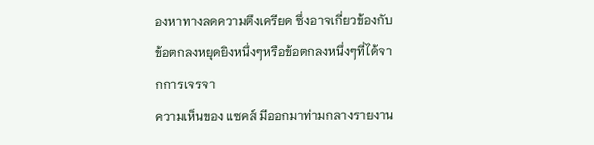องหาทางลดความตึงเครียด ซึ่งอาจเกี่ยวข้องกับข้อตกลงหยุดยิงหนึ่งๆหรือข้อตกลงหนึ่งๆที่ได้จากการเจรจา
ความเห็นของ แซคส์ มีออกมาท่ามกลางรายงาน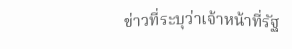ข่าวที่ระบุว่าเจ้าหน้าที่รัฐ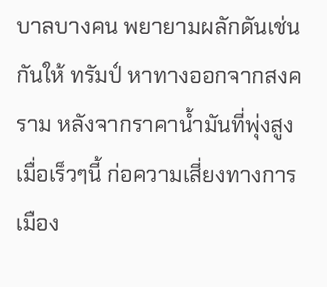บาลบางคน พยายามผลักดันเช่นกันให้ ทรัมป์ หาทางออกจากสงคราม หลังจากราคาน้ำมันที่พุ่งสูงเมื่อเร็วๆนี้ ก่อความเสี่ยงทางการเมือง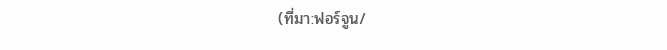(ที่มา:ฟอร์จูน/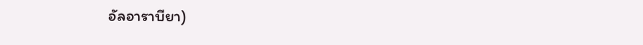อัลอาราบียา)